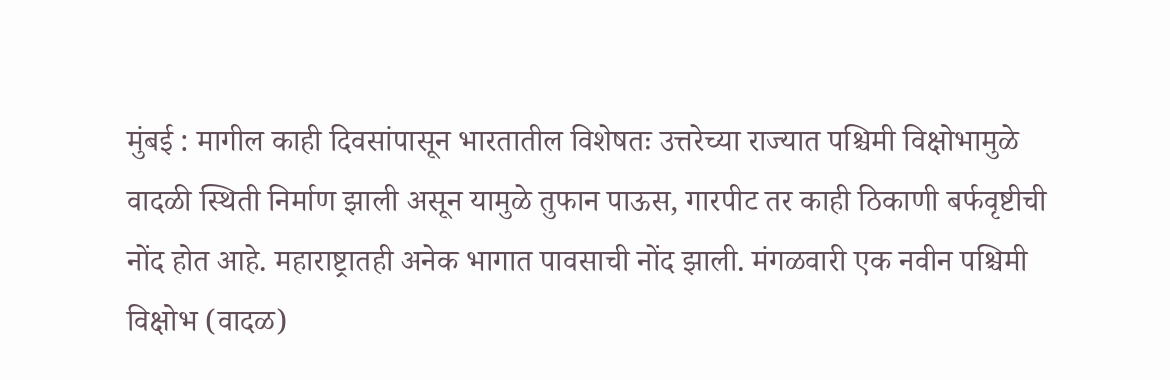मुंबई : मागील काही दिवसांपासून भारतातील विशेषतः उत्तरेच्या राज्यात पश्चिमी विक्षोभामुळे वादळी स्थिती निर्माण झाली असून यामुळे तुफान पाऊस, गारपीट तर काही ठिकाणी बर्फवृष्टीची नोंद होत आहे. महाराष्ट्रातही अनेक भागात पावसाची नोंद झाली. मंगळवारी एक नवीन पश्चिमी विक्षोभ (वादळ)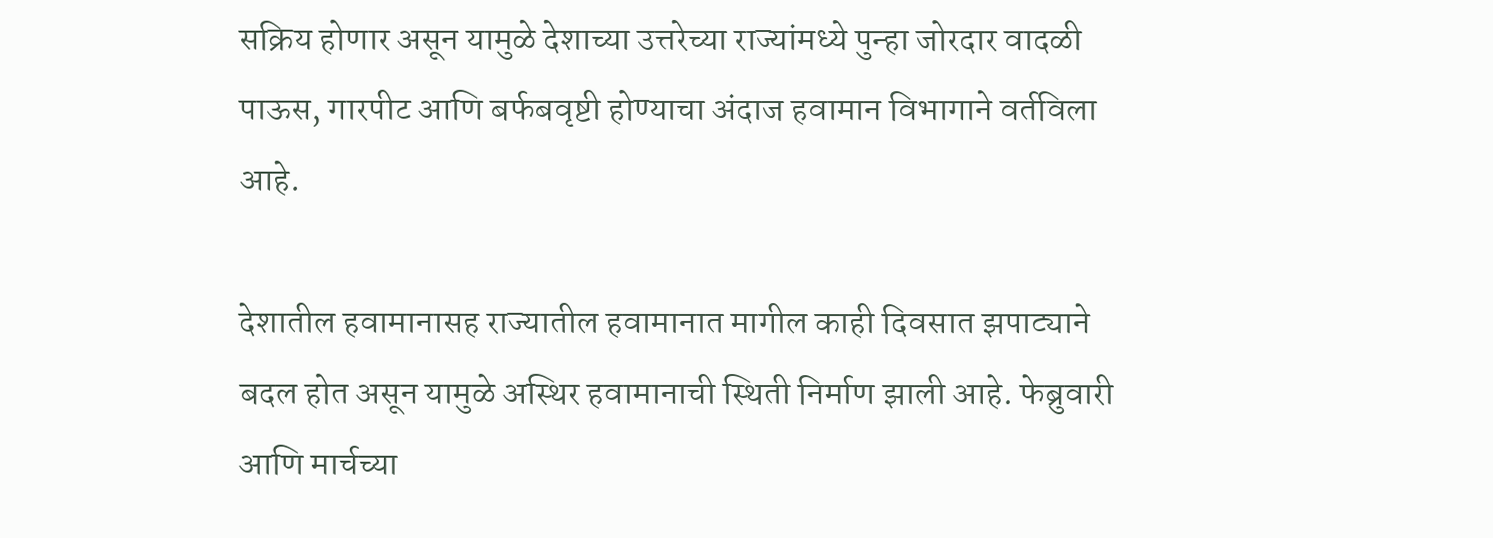सक्रिय होणार असून यामुळे देशाच्या उत्तरेच्या राज्यांमध्ये पुन्हा जोरदार वादळी पाऊस, गारपीट आणि बर्फबवृष्टी होण्याचा अंदाज हवामान विभागाने वर्तविला आहे.

देशातील हवामानासह राज्यातील हवामानात मागील काही दिवसात झपाट्याने बदल होत असून यामुळे अस्थिर हवामानाची स्थिती निर्माण झाली आहे. फेब्रुवारी आणि मार्चच्या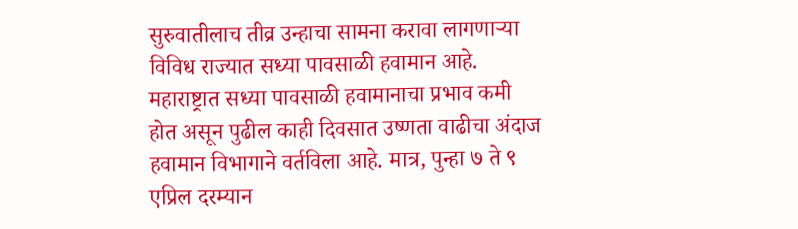सुरुवातीलाच तीव्र उन्हाचा सामना करावा लागणाऱ्या विविध राज्यात सध्या पावसाळी हवामान आहे. महाराष्ट्रात सध्या पावसाळी हवामानाचा प्रभाव कमी होत असून पुढील काही दिवसात उष्णता वाढीचा अंदाज हवामान विभागाने वर्तविला आहे. मात्र, पुन्हा ७ ते ९ एप्रिल दरम्यान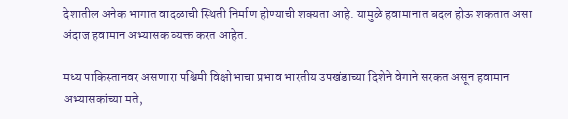देशातील अनेक भागात वादळाची स्थिती निर्माण होण्याची शक्यता आहे. यामुळे हवामानात बदल होऊ शकतात असा अंदाज हवामान अभ्यासक व्यक्त करत आहेत.

मध्य पाकिस्तानवर असणारा पश्चिमी विक्षोभाचा प्रभाव भारतीय उपखंडाच्या दिशेने वेगाने सरकत असून हवामान अभ्यासकांच्या मते,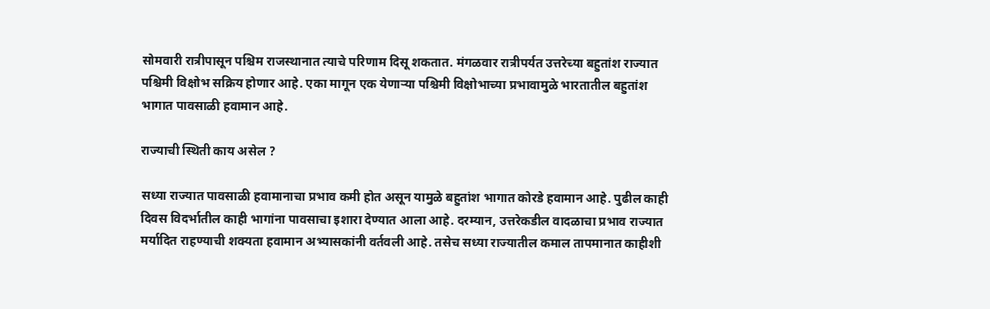सोमवारी रात्रीपासून पश्चिम राजस्थानात त्याचे परिणाम दिसू शकतात. मंगळवार रात्रीपर्यत उत्तरेच्या बहुतांश राज्यात पश्चिमी विक्षोभ सक्रिय होणार आहे. एका मागून एक येणाऱ्या पश्चिमी विक्षोभाच्या प्रभावामुळे भारतातील बहुतांश भागात पावसाळी हवामान आहे.

राज्याची स्थिती काय असेल ?

सध्या राज्यात पावसाळी हवामानाचा प्रभाव कमी होत असून यामुळे बहुतांश भागात कोरडे हवामान आहे. पुढील काही दिवस विदर्भातील काही भागांना पावसाचा इशारा देण्यात आला आहे. दरम्यान, उत्तरेकडील वादळाचा प्रभाव राज्यात मर्यादित राहण्याची शक्यता हवामान अभ्यासकांनी वर्तवली आहे. तसेच सध्या राज्यातील कमाल तापमानात काहीशी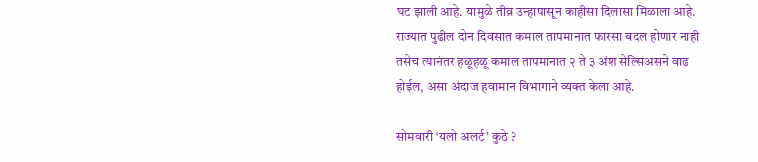घट झाली आहे. यामुळे तीव्र उन्हापासून काहीसा दिलासा मिळाला आहे. राज्यात पुढील दोन दिवसात कमाल तापमानात फारसा बदल होणार नाही तसेच त्यानंतर हळूहळू कमाल तापमानात २ ते ३ अंश सेल्सिअसने वाढ होईल, असा अंदाज हवामान विभागाने व्यक्त केला आहे.

सोमवारी ‘यलो अलर्ट’ कुठे ?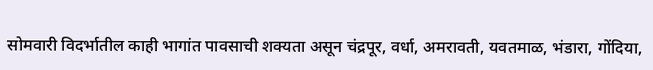सोमवारी विदर्भातील काही भागांत पावसाची शक्यता असून चंद्रपूर, वर्धा, अमरावती, यवतमाळ, भंडारा, गोंदिया,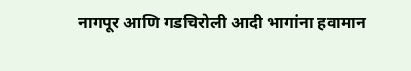नागपूर आणि गडचिरोली आदी भागांना हवामान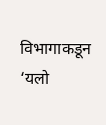विभागाकडून ‘यलो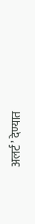अलर्ट’ देण्यात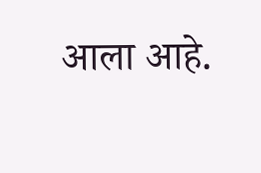आला आहे.